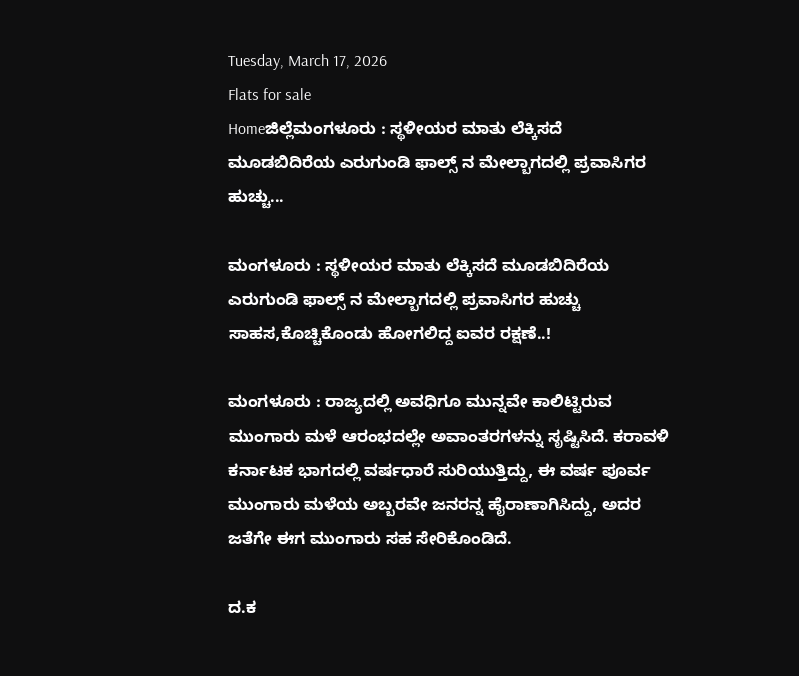Tuesday, March 17, 2026
Flats for sale
Homeಜಿಲ್ಲೆಮಂಗಳೂರು : ಸ್ಥಳೀಯರ ಮಾತು ಲೆಕ್ಕಿಸದೆ ಮೂಡಬಿದಿರೆಯ ಎರುಗುಂಡಿ ಫಾಲ್ಸ್ ನ ಮೇಲ್ಬಾಗದಲ್ಲಿ ಪ್ರವಾಸಿಗರ ಹುಚ್ಚು...

ಮಂಗಳೂರು : ಸ್ಥಳೀಯರ ಮಾತು ಲೆಕ್ಕಿಸದೆ ಮೂಡಬಿದಿರೆಯ ಎರುಗುಂಡಿ ಫಾಲ್ಸ್ ನ ಮೇಲ್ಬಾಗದಲ್ಲಿ ಪ್ರವಾಸಿಗರ ಹುಚ್ಚು ಸಾಹಸ,ಕೊಚ್ಚಿಕೊಂಡು ಹೋಗಲಿದ್ದ ಐವರ ರಕ್ಷಣೆ..!

ಮಂಗಳೂರು : ರಾಜ್ಯದಲ್ಲಿ ಅವಧಿಗೂ ಮುನ್ನವೇ ಕಾಲಿಟ್ಟಿರುವ ಮುಂಗಾರು ಮಳೆ ಆರಂಭದಲ್ಲೇ ಅವಾಂತರಗಳನ್ನು ಸೃಷ್ಟಿಸಿದೆ. ಕರಾವಳಿ ಕರ್ನಾಟಕ ಭಾಗದಲ್ಲಿ ವರ್ಷಧಾರೆ ಸುರಿಯುತ್ತಿದ್ದು, ಈ ವರ್ಷ ಪೂರ್ವ ಮುಂಗಾರು ಮಳೆಯ ಅಬ್ಬರವೇ ಜನರನ್ನ ಹೈರಾಣಾಗಿಸಿದ್ದು, ಅದರ ಜತೆಗೇ ಈಗ ಮುಂಗಾರು ಸಹ ಸೇರಿಕೊಂಡಿದೆ.

ದ.ಕ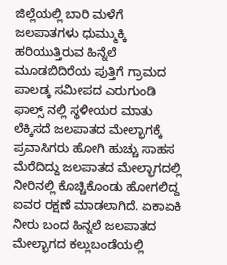ಜಿಲ್ಲೆಯಲ್ಲಿ ಬಾರಿ ಮಳೆಗೆ ಜಲಪಾತಗಳು ಧುಮ್ಮುಕ್ಕಿ ಹರಿಯುತ್ತಿರುವ ಹಿನ್ನೆಲೆ ಮೂಡಬಿದಿರೆಯ ಪುತ್ತಿಗೆ ಗ್ರಾಮದ ಪಾಲಡ್ಕ ಸಮೀಪದ ಎರುಗುಂಡಿ ಫಾಲ್ಸ್ ನಲ್ಲಿ ಸ್ಥಳೀಯರ ಮಾತು ಲೆಕ್ಕಿಸದೆ ಜಲಪಾತದ ಮೇಲ್ಭಾಗಕ್ಕೆ ಪ್ರವಾಸಿಗರು ಹೋಗಿ ಹುಚ್ಚು ಸಾಹಸ ಮೆರೆದಿದ್ದು ಜಲಪಾತದ ಮೇಲ್ಭಾಗದಲ್ಲಿ ನೀರಿನಲ್ಲಿ ಕೊಚ್ಚಿಕೊಂಡು ಹೋಗಲಿದ್ದ ಐವರ ರಕ್ಷಣೆ ಮಾಡಲಾಗಿದೆ. ಏಕಾಏಕಿ ನೀರು ಬಂದ ಹಿನ್ನಲೆ ಜಲಪಾತದ ಮೇಲ್ಭಾಗದ ಕಲ್ಲುಬಂಡೆಯಲ್ಲಿ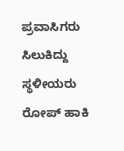ಪ್ರವಾಸಿಗರು ಸಿಲುಕಿದ್ದು ಸ್ಥಳೀಯರು ರೋಪ್ ಹಾಕಿ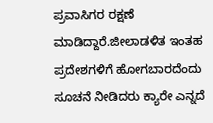ಪ್ರವಾಸಿಗರ ರಕ್ಷಣೆ ಮಾಡಿದ್ದಾರೆ.ಜೀಲಾಡಳಿತ ಇಂತಹ ಪ್ರದೇಶಗಳಿಗೆ ಹೋಗಬಾರದೆಂದು ಸೂಚನೆ ನೀಡಿದರು ಕ್ಯಾರೇ ಎನ್ನದೆ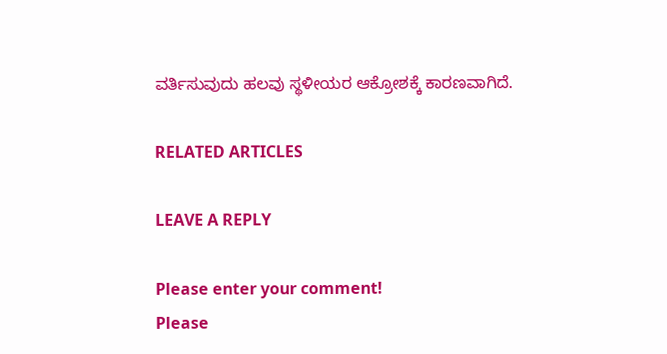ವರ್ತಿಸುವುದು ಹಲವು ಸ್ಥಳೀಯರ ಆಕ್ರೋಶಕ್ಕೆ ಕಾರಣವಾಗಿದೆ.

RELATED ARTICLES

LEAVE A REPLY

Please enter your comment!
Please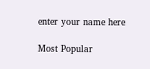enter your name here

Most Popular